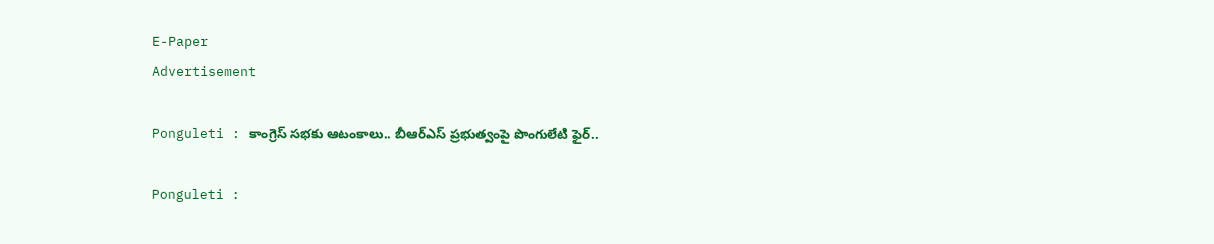E-Paper
Advertisement

Ponguleti : కాంగ్రెస్ సభకు ఆటంకాలు.. బీఆర్ఎస్ ప్రభుత్వంపై పొంగులేటి ఫైర్..

Ponguleti :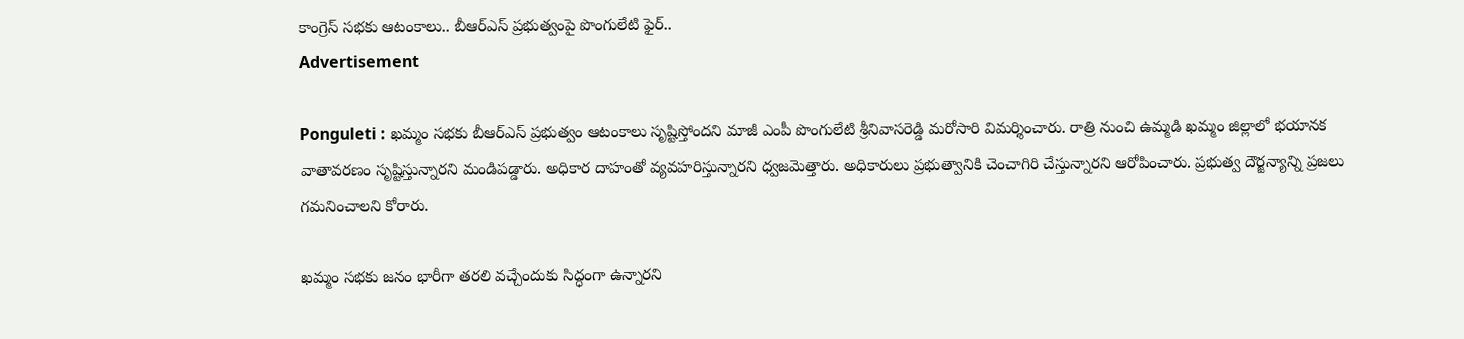కాంగ్రెస్ సభకు ఆటంకాలు.. బీఆర్ఎస్ ప్రభుత్వంపై పొంగులేటి ఫైర్..
Advertisement

Ponguleti : ఖమ్మం సభకు బీఆర్ఎస్ ప్రభుత్వం ఆటంకాలు సృష్టిస్తోందని మాజీ ఎంపీ పొంగులేటి శ్రీనివాసరెడ్డి మరోసారి విమర్శించారు. రాత్రి నుంచి ఉమ్మడి ఖమ్మం జిల్లాలో భయానక వాతావరణం సృష్టిస్తున్నారని మండిపడ్డారు. అధికార దాహంతో వ్యవహరిస్తున్నారని ధ్వజమెత్తారు. అధికారులు ప్రభుత్వానికి చెంచాగిరి చేస్తున్నారని ఆరోపించారు. ప్రభుత్వ దౌర్జన్యాన్ని ప్రజలు గమనించాలని కోరారు.

ఖమ్మం సభకు జనం భారీగా తరలి వచ్చేందుకు సిద్ధంగా ఉన్నారని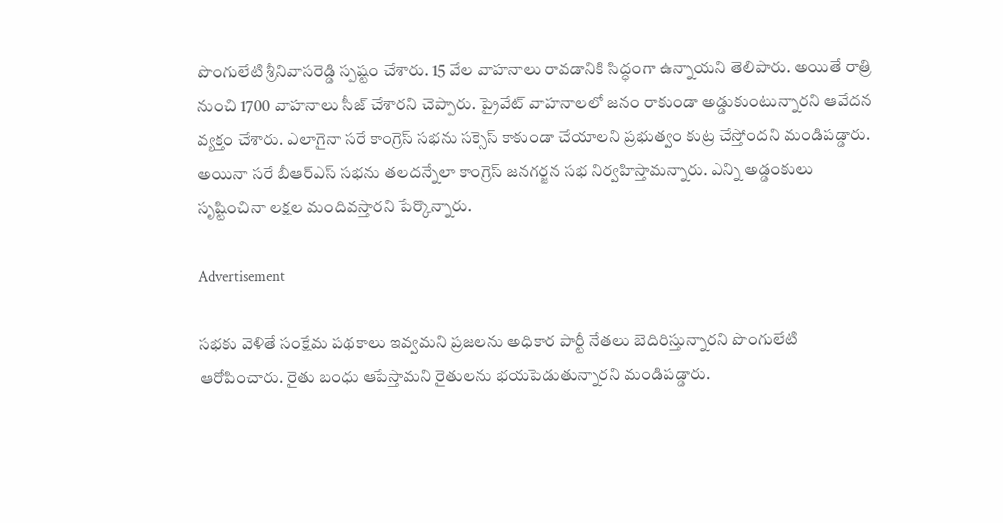పొంగులేటి శ్రీనివాసరెడ్డి స్పష్టం చేశారు. 15 వేల వాహనాలు రావడానికి సిద్ధంగా ఉన్నాయని తెలిపారు. అయితే రాత్రి నుంచి 1700 వాహనాలు సీజ్ చేశారని చెప్పారు. ప్రైవేట్ వాహనాలలో జనం రాకుండా అడ్డుకుంటున్నారని ఆవేదన వ్యక్తం చేశారు. ఎలాగైనా సరే కాంగ్రెస్ సభను సక్సెస్ కాకుండా చేయాలని ప్రభుత్వం కుట్ర చేస్తోందని మండిపడ్డారు. అయినా సరే బీఆర్ఎస్ సభను తలదన్నేలా కాంగ్రెస్ జనగర్జన సభ నిర్వహిస్తామన్నారు. ఎన్ని అడ్డంకులు సృష్టించినా లక్షల మందివస్తారని పేర్కొన్నారు.

Advertisement

సభకు వెళితే సంక్షేమ పథకాలు ఇవ్వమని ప్రజలను అధికార పార్టీ నేతలు బెదిరిస్తున్నారని పొంగులేటి ఆరోపించారు. రైతు బంధు ఆపేస్తామని రైతులను భయపెడుతున్నారని మండిపడ్డారు.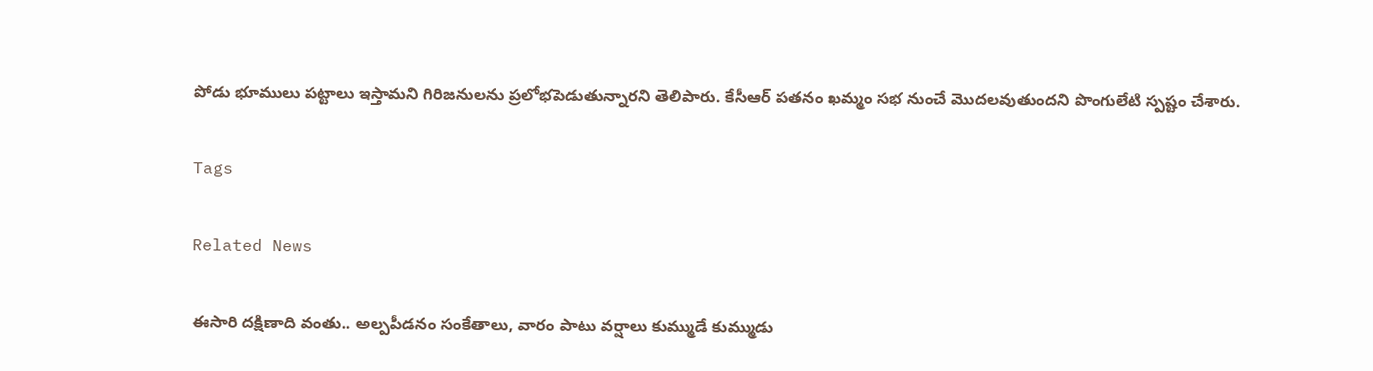పోడు భూములు పట్టాలు ఇస్తామని గిరిజనులను ప్రలోభపెడుతున్నారని తెలిపారు. కేసీఆర్ పతనం ఖమ్మం సభ నుంచే మొదలవుతుందని పొంగులేటి స్పష్టం చేశారు.

Tags

Related News

ఈసారి దక్షిణాది వంతు.. అల్పపీడనం సంకేతాలు, వారం పాటు వర్షాలు కుమ్ముడే కుమ్ముడు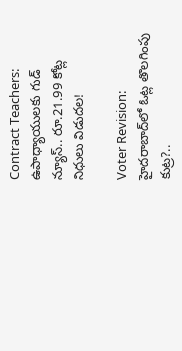Contract Teachers: ఉపాధ్యాయులకు గుడ్ న్యూస్.. రూ.21.99 కోట్ల నిధులు విడుదల!

Voter Revision: హైదరాబాద్‌లో ఓట్ల తొలగింపు కుట్ర?..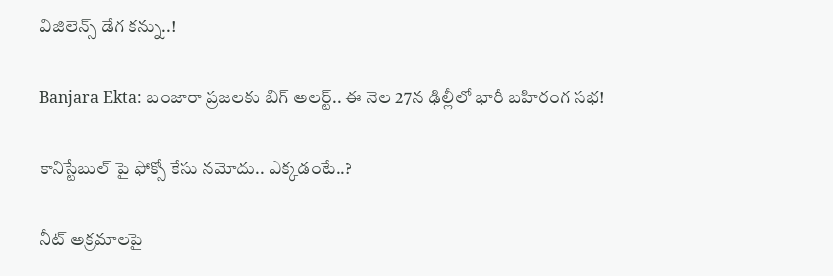విజిలెన్స్ డేగ కన్ను..!

Banjara Ekta: బంజారా ప్రజలకు బిగ్ అలర్ట్.. ఈ నెల 27న ఢిల్లీలో భారీ బహిరంగ సభ!

కానిస్టేబుల్ పై ఫోక్సో కేసు నమోదు.. ఎక్కడంటే..?

నీట్ అక్రమాలపై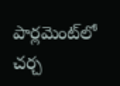పార్లమెంట్‌లో చర్చ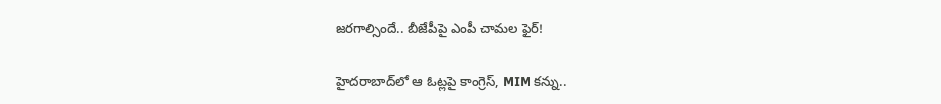జరగాల్సిందే.. బీజేపీపై ఎంపీ చామల ఫైర్!

హైదరాబాద్‌లో ఆ ఓట్లపై కాంగ్రెస్, MIM కన్ను..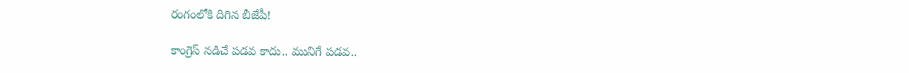రంగంలోకి దిగిన బీజేపీ!

కాంగ్రెస్ నడిచే పడవ కాదు.. మునిగే పడవ..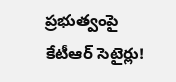ప్రభుత్వంపై కేటీఆర్ సెటైర్లు!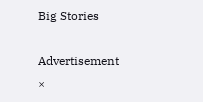Big Stories

Advertisement
×